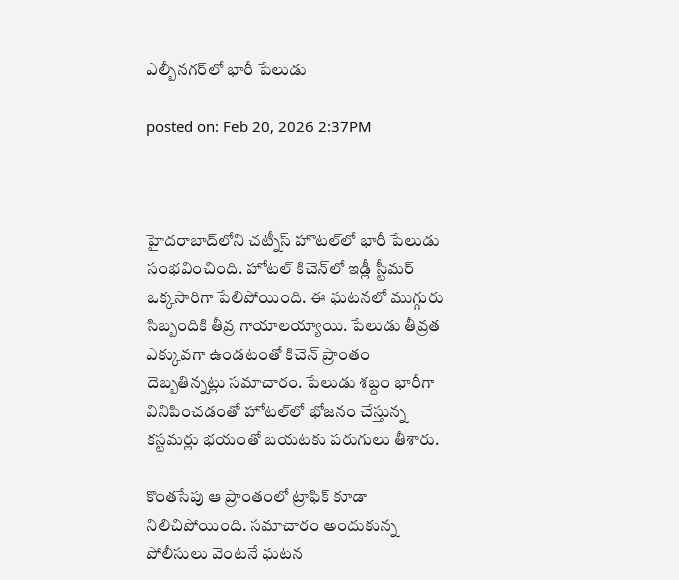ఎల్బీనగర్‌లో భారీ పేలుడు

posted on: Feb 20, 2026 2:37PM



హైదరాబాద్‌లోని చట్నీస్ హొటల్‌లో భారీ పేలుడు సంభవించింది. హోటల్ కిచెన్‌లో ఇడ్లీ స్టీమర్ ఒక్కసారిగా పేలిపోయింది. ఈ ఘటనలో ముగ్గురు సిబ్బందికి తీవ్ర గాయాలయ్యాయి. పేలుడు తీవ్రత ఎక్కువగా ఉండటంతో కిచెన్ ప్రాంతం దెబ్బతిన్నట్లు సమాచారం. పేలుడు శబ్దం భారీగా వినిపించడంతో హోటల్‌లో భోజనం చేస్తున్న కస్టమర్లు భయంతో బయటకు పరుగులు తీశారు.

కొంతసేపు ఆ ప్రాంతంలో ట్రాఫిక్ కూడా నిలిచిపోయింది. సమాచారం అందుకున్న పోలీసులు వెంటనే ఘటన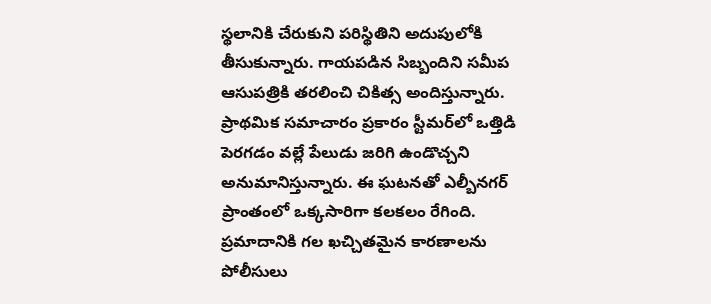స్థలానికి చేరుకుని పరిస్థితిని అదుపులోకి తీసుకున్నారు. గాయపడిన సిబ్బందిని సమీప ఆసుపత్రికి తరలించి చికిత్స అందిస్తున్నారు. ప్రాథమిక సమాచారం ప్రకారం స్టీమర్‌లో ఒత్తిడి పెరగడం వల్లే పేలుడు జరిగి ఉండొచ్చని అనుమానిస్తున్నారు. ఈ ఘటనతో ఎల్బీనగర్ ప్రాంతంలో ఒక్కసారిగా కలకలం రేగింది. ప్రమాదానికి గల ఖచ్చితమైన కారణాలను పోలీసులు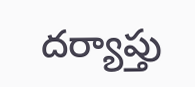దర్యాప్తు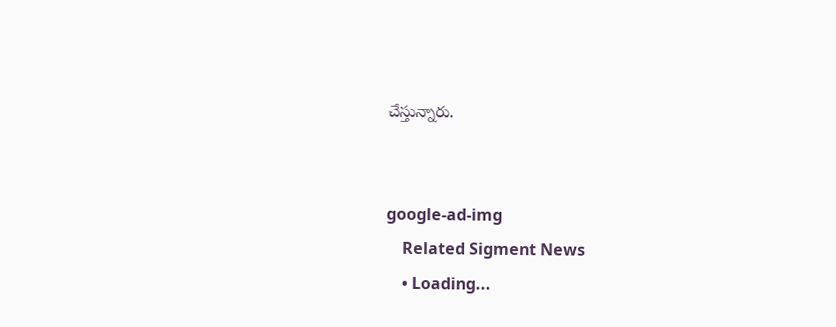చేస్తున్నారు.


google-ad-img
    Related Sigment News
    • Loading...